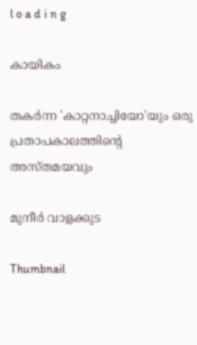l o a d i n g

കായികം

തകര്‍ന്ന 'കാറ്റനാച്ചിയോ'യും ഒരു പ്രതാപകാലത്തിന്റെ അസ്തമയവും

മുനീര്‍ വാളക്കുട

Thumbnail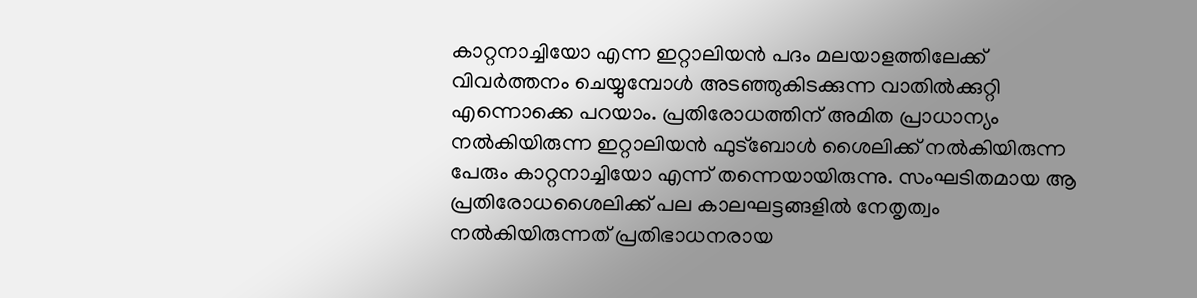കാറ്റനാച്ചിയോ എന്ന ഇറ്റാലിയന്‍ പദം മലയാളത്തിലേക്ക് വിവര്‍ത്തനം ചെയ്യുമ്പോള്‍ അടഞ്ഞുകിടക്കുന്ന വാതില്‍ക്കുറ്റി എന്നൊക്കെ പറയാം. പ്രതിരോധത്തിന് അമിത പ്രാധാന്യം നല്‍കിയിരുന്ന ഇറ്റാലിയന്‍ ഫുട്‌ബോള്‍ ശൈലിക്ക് നല്‍കിയിരുന്ന പേരും കാറ്റനാച്ചിയോ എന്ന് തന്നെയായിരുന്നു. സംഘടിതമായ ആ പ്രതിരോധശൈലിക്ക് പല കാലഘട്ടങ്ങളില്‍ നേതൃത്വം നല്‍കിയിരുന്നത് പ്രതിഭാധനരായ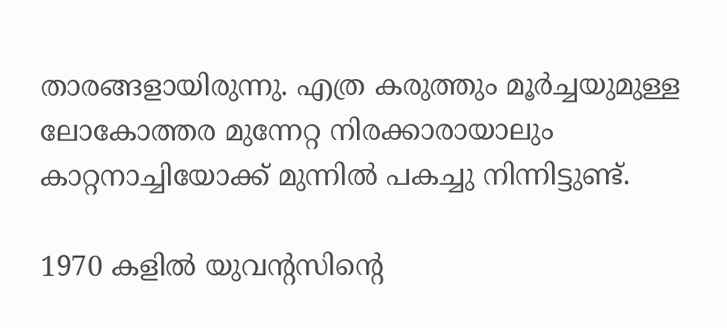താരങ്ങളായിരുന്നു. എത്ര കരുത്തും മൂര്‍ച്ചയുമുള്ള ലോകോത്തര മുന്നേറ്റ നിരക്കാരായാലും കാറ്റനാച്ചിയോക്ക് മുന്നില്‍ പകച്ചു നിന്നിട്ടുണ്ട്.

1970 കളില്‍ യുവന്റസിന്റെ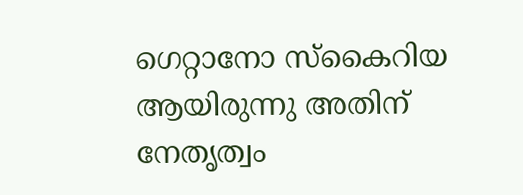ഗെറ്റാനോ സ്‌കൈറിയ ആയിരുന്നു അതിന് നേതൃത്വം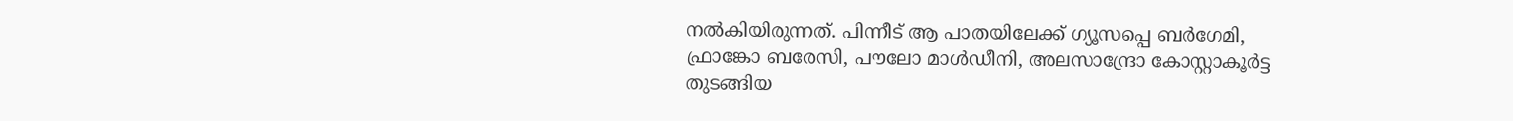നല്‍കിയിരുന്നത്. പിന്നീട് ആ പാതയിലേക്ക് ഗ്യൂസപ്പെ ബര്‍ഗേമി, ഫ്രാങ്കോ ബരേസി, പൗലോ മാള്‍ഡീനി, അലസാന്ദ്രോ കോസ്റ്റാകൂര്‍ട്ട തുടങ്ങിയ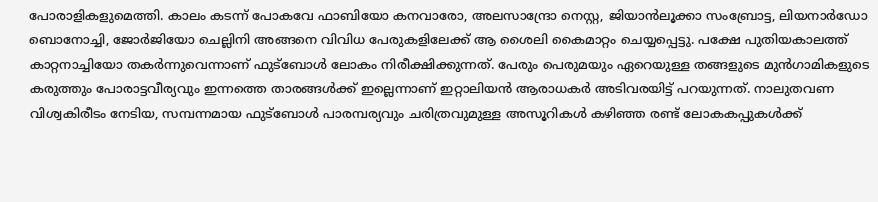പോരാളികളുമെത്തി. കാലം കടന്ന് പോകവേ ഫാബിയോ കനവാരോ, അലസാന്ദ്രോ നെസ്റ്റ, ജിയാന്‍ലൂക്കാ സംബ്രോട്ട, ലിയനാര്‍ഡോ ബൊനോച്ചി, ജോര്‍ജിയോ ചെല്ലിനി അങ്ങനെ വിവിധ പേരുകളിലേക്ക് ആ ശൈലി കൈമാറ്റം ചെയ്യപ്പെട്ടു. പക്ഷേ പുതിയകാലത്ത് കാറ്റനാച്ചിയോ തകര്‍ന്നുവെന്നാണ് ഫുട്‌ബോള്‍ ലോകം നിരീക്ഷിക്കുന്നത്. പേരും പെരുമയും ഏറെയുള്ള തങ്ങളുടെ മുന്‍ഗാമികളുടെ കരുത്തും പോരാട്ടവീര്യവും ഇന്നത്തെ താരങ്ങള്‍ക്ക് ഇല്ലെന്നാണ് ഇറ്റാലിയന്‍ ആരാധകര്‍ അടിവരയിട്ട് പറയുന്നത്. നാലുതവണ വിശ്വകിരീടം നേടിയ, സമ്പന്നമായ ഫുട്‌ബോള്‍ പാരമ്പര്യവും ചരിത്രവുമുള്ള അസൂറികള്‍ കഴിഞ്ഞ രണ്ട് ലോകകപ്പുകള്‍ക്ക്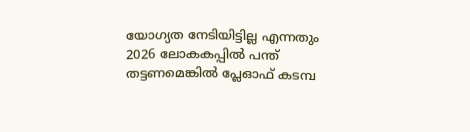യോഗ്യത നേടിയിട്ടില്ല എന്നതും 2026 ലോകകപ്പില്‍ പന്ത് തട്ടണമെങ്കില്‍ പ്ലേഓഫ് കടമ്പ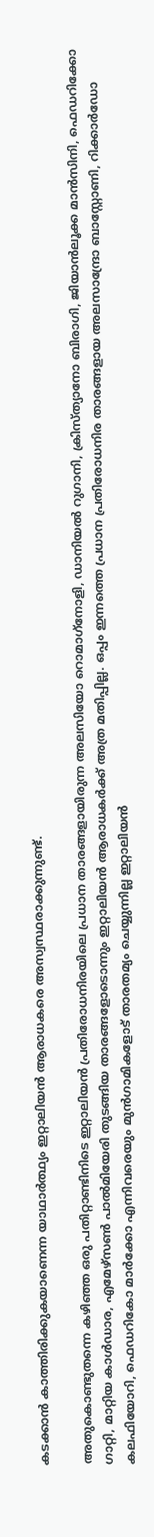കടക്കാന്‍ കാത്തിരിക്കുകയാണെന്ന യാഥാര്‍ത്ഥ്യം ഇറ്റാലിയന്‍ ആരാധകരെ അസ്വസ്ഥരാക്കുന്നുണ്ട്.

അതുകൊണ്ടുതന്നെ കഴിഞ്ഞ ഒരു പതിറ്റാണ്ടിനിടെ ഇറ്റാലിയന്‍ പ്രതിരോധനിരയിലെ പ്രധാന താരങ്ങളായിരുന്ന അലസിയോ റൊമാഗ്‌നോളി, ഡാനിയല്‍ റുഗാനി, ക്രിസ്ത്യാനോ ബിരാഗി, ജിയാന്‍ലൂക്ക മാന്‍സിനി, ഫെഡറിക്കോ ഗാറ്റി, മാറ്റിയ കാള്‍ഡാര, എമേഴ്‌സണ്‍ പാല്‍മിയേരി തുടങ്ങിയ താരങ്ങളോടൊന്നും ഇറ്റാലിയന്‍ ആരാധകര്‍ക്ക് അത്ര മതിപ്പില്ല. ഒപ്പം ഇന്നത്തെ പ്രധാന പ്രതിരോധനിര താരങ്ങളായ അലസാന്ദ്രോ ബാസ്റ്റോണി, റിക്കാര്‍ഡോ കലഫിയോറി, ഫെഡറികോ മാര്‍ക്കോ എന്നിവരെയും മുന്‍ഗാമികളോട് താരതമ്യം ചെയ്യുന്നില്ല ഇറ്റാലിയന്‍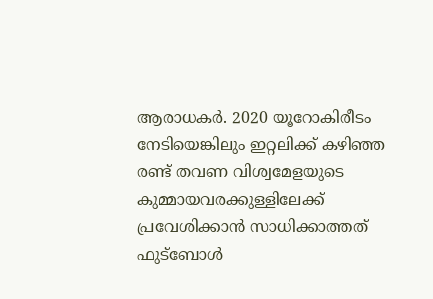ആരാധകര്‍. 2020 യൂറോകിരീടം നേടിയെങ്കിലും ഇറ്റലിക്ക് കഴിഞ്ഞ രണ്ട് തവണ വിശ്വമേളയുടെ കുമ്മായവരക്കുള്ളിലേക്ക് പ്രവേശിക്കാന്‍ സാധിക്കാത്തത് ഫുട്‌ബോള്‍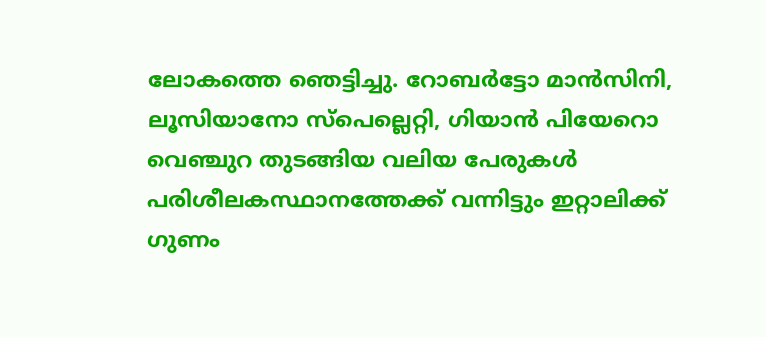ലോകത്തെ ഞെട്ടിച്ചു. റോബര്‍ട്ടോ മാന്‍സിനി, ലൂസിയാനോ സ്‌പെല്ലെറ്റി, ഗിയാന്‍ പിയേറൊ വെഞ്ചുറ തുടങ്ങിയ വലിയ പേരുകള്‍ പരിശീലകസ്ഥാനത്തേക്ക് വന്നിട്ടും ഇറ്റാലിക്ക് ഗുണം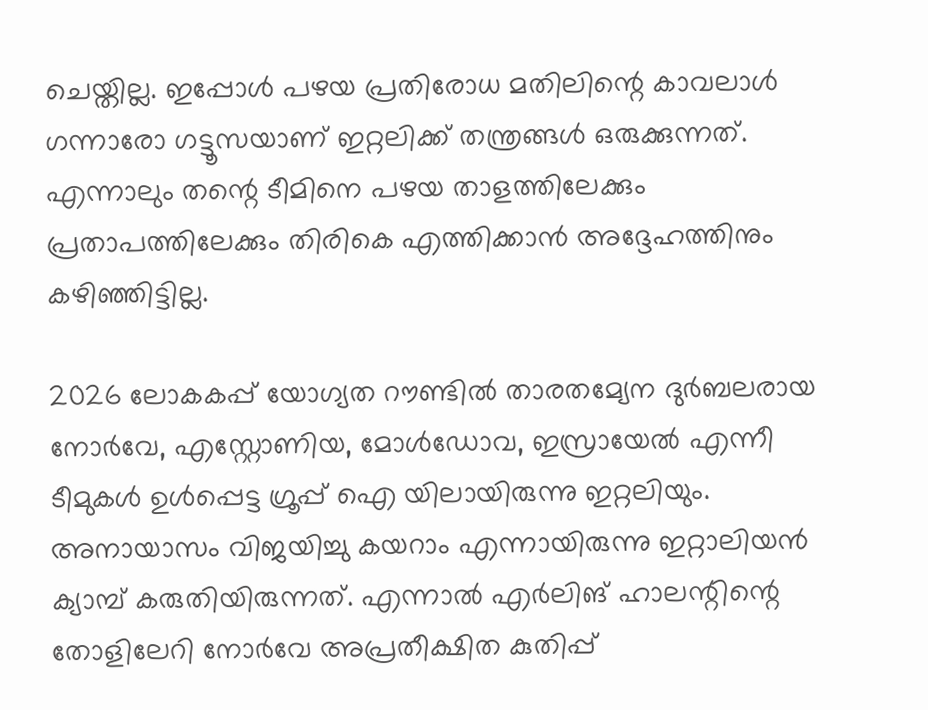ചെയ്തില്ല. ഇപ്പോള്‍ പഴയ പ്രതിരോധ മതിലിന്റെ കാവലാള്‍ ഗന്നാരോ ഗട്ടൂസയാണ് ഇറ്റലിക്ക് തന്ത്രങ്ങള്‍ ഒരുക്കുന്നത്. എന്നാലും തന്റെ ടീമിനെ പഴയ താളത്തിലേക്കും പ്രതാപത്തിലേക്കും തിരികെ എത്തിക്കാന്‍ അദ്ദേഹത്തിനും കഴിഞ്ഞിട്ടില്ല.

2026 ലോകകപ്പ് യോഗ്യത റൗണ്ടില്‍ താരതമ്യേന ദുര്‍ബലരായ നോര്‍വേ, എസ്റ്റോണിയ, മോള്‍ഡോവ, ഇസ്രായേല്‍ എന്നീ ടീമുകള്‍ ഉള്‍പ്പെട്ട ഗ്രൂപ്പ് ഐ യിലായിരുന്നു ഇറ്റലിയും. അനായാസം വിജയിച്ചു കയറാം എന്നായിരുന്നു ഇറ്റാലിയന്‍ ക്യാമ്പ് കരുതിയിരുന്നത്. എന്നാല്‍ എര്‍ലിങ് ഹാലന്റിന്റെ തോളിലേറി നോര്‍വേ അപ്രതീക്ഷിത കുതിപ്പ്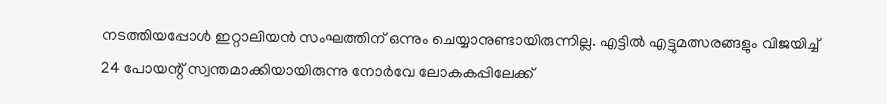നടത്തിയപ്പോള്‍ ഇറ്റാലിയന്‍ സംഘത്തിന് ഒന്നും ചെയ്യാനുണ്ടായിരുന്നില്ല. എട്ടില്‍ എട്ടുമത്സരങ്ങളും വിജയിച്ച് 24 പോയന്റ് സ്വന്തമാക്കിയായിരുന്നു നോര്‍വേ ലോകകപ്പിലേക്ക്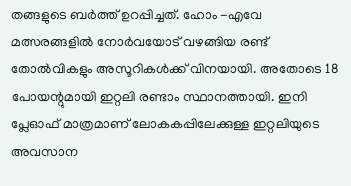തങ്ങളുടെ ബര്‍ത്ത് ഉറപ്പിച്ചത്. ഹോം -എവേ മത്സരങ്ങളില്‍ നോര്‍വയോട് വഴങ്ങിയ രണ്ട് തോല്‍വികളും അസൂറികള്‍ക്ക് വിനയായി. അതോടെ 18 പോയന്റുമായി ഇറ്റലി രണ്ടാം സ്ഥാനത്തായി. ഇനി പ്ലേഓഫ് മാത്രമാണ് ലോകകപ്പിലേക്കുള്ള ഇറ്റലിയുടെ അവസാന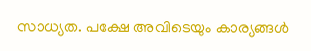സാധ്യത. പക്ഷേ അവിടെയും കാര്യങ്ങള്‍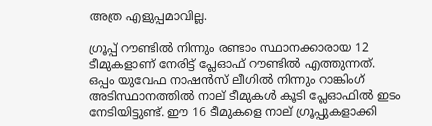അത്ര എളുപ്പമാവില്ല.

ഗ്രൂപ്പ് റൗണ്ടില്‍ നിന്നും രണ്ടാം സ്ഥാനക്കാരായ 12 ടീമുകളാണ് നേരിട്ട് പ്ലേഓഫ് റൗണ്ടില്‍ എത്തുന്നത്. ഒപ്പം യുവേഫ നാഷന്‍സ് ലീഗില്‍ നിന്നും റാങ്കിംഗ് അടിസ്ഥാനത്തില്‍ നാല് ടീമുകള്‍ കൂടി പ്ലേഓഫില്‍ ഇടം നേടിയിട്ടുണ്ട്. ഈ 16 ടീമുകളെ നാല് ഗ്രൂപ്പുകളാക്കി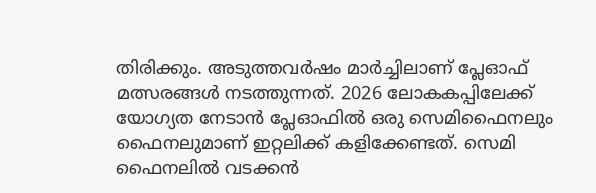തിരിക്കും. അടുത്തവര്‍ഷം മാര്‍ച്ചിലാണ് പ്ലേഓഫ് മത്സരങ്ങള്‍ നടത്തുന്നത്. 2026 ലോകകപ്പിലേക്ക് യോഗ്യത നേടാന്‍ പ്ലേഓഫില്‍ ഒരു സെമിഫൈനലും ഫൈനലുമാണ് ഇറ്റലിക്ക് കളിക്കേണ്ടത്. സെമി ഫൈനലില്‍ വടക്കന്‍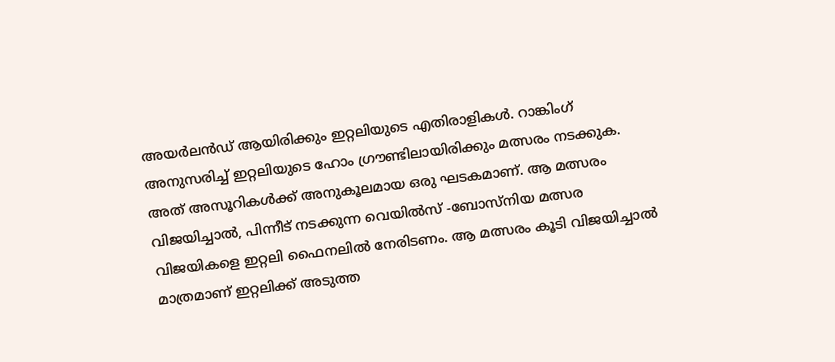അയര്‍ലന്‍ഡ് ആയിരിക്കും ഇറ്റലിയുടെ എതിരാളികള്‍. റാങ്കിംഗ് അനുസരിച്ച് ഇറ്റലിയുടെ ഹോം ഗ്രൗണ്ടിലായിരിക്കും മത്സരം നടക്കുക. അത് അസൂറികള്‍ക്ക് അനുകൂലമായ ഒരു ഘടകമാണ്. ആ മത്സരം വിജയിച്ചാല്‍, പിന്നീട് നടക്കുന്ന വെയില്‍സ് -ബോസ്‌നിയ മത്സര വിജയികളെ ഇറ്റലി ഫൈനലില്‍ നേരിടണം. ആ മത്സരം കൂടി വിജയിച്ചാല്‍ മാത്രമാണ് ഇറ്റലിക്ക് അടുത്ത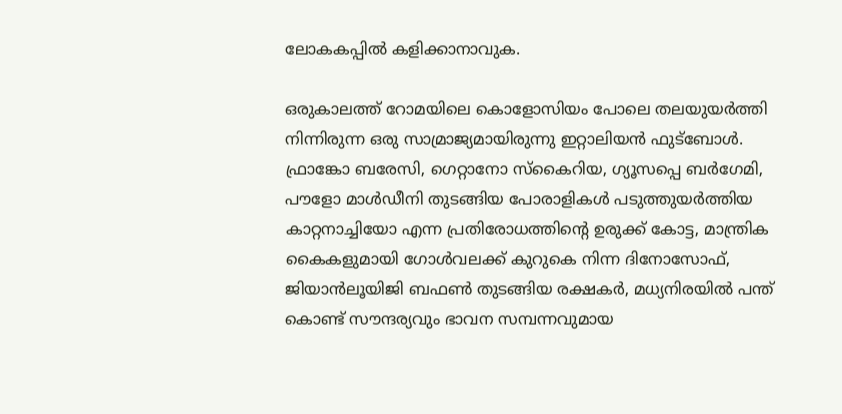ലോകകപ്പില്‍ കളിക്കാനാവുക.

ഒരുകാലത്ത് റോമയിലെ കൊളോസിയം പോലെ തലയുയര്‍ത്തി നിന്നിരുന്ന ഒരു സാമ്രാജ്യമായിരുന്നു ഇറ്റാലിയന്‍ ഫുട്‌ബോള്‍. ഫ്രാങ്കോ ബരേസി, ഗെറ്റാനോ സ്‌കൈറിയ, ഗ്യൂസപ്പെ ബര്‍ഗേമി, പൗളോ മാള്‍ഡീനി തുടങ്ങിയ പോരാളികള്‍ പടുത്തുയര്‍ത്തിയ കാറ്റനാച്ചിയോ എന്ന പ്രതിരോധത്തിന്റെ ഉരുക്ക് കോട്ട, മാന്ത്രിക കൈകളുമായി ഗോള്‍വലക്ക് കുറുകെ നിന്ന ദിനോസോഫ്, ജിയാന്‍ലൂയിജി ബഫണ്‍ തുടങ്ങിയ രക്ഷകര്‍, മധ്യനിരയില്‍ പന്ത് കൊണ്ട് സൗന്ദര്യവും ഭാവന സമ്പന്നവുമായ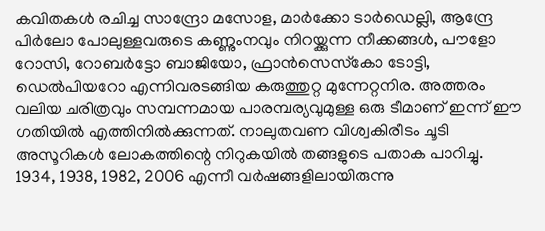കവിതകള്‍ രചിച്ച സാന്ദ്രോ മസോള, മാര്‍ക്കോ ടാര്‍ഡെല്ലി, ആന്ദ്രേ പിര്‍ലോ പോലുള്ളവരുടെ കണ്ണുംനവും നിറയ്ക്കുന്ന നീക്കങ്ങള്‍, പൗളോ റോസി, റോബര്‍ട്ടോ ബാജിയോ, ഫ്രാന്‍സെസ്‌കോ ടോട്ടി, ഡെല്‍പിയറോ എന്നിവരടങ്ങിയ കരുത്തുറ്റ മുന്നേറ്റനിര. അത്തരം വലിയ ചരിത്രവും സമ്പന്നമായ പാരമ്പര്യവുമുള്ള ഒരു ടീമാണ് ഇന്ന് ഈ ഗതിയില്‍ എത്തിനില്‍ക്കുന്നത്. നാലുതവണ വിശ്വകിരീടം ചൂടി അസൂറികള്‍ ലോകത്തിന്റെ നിറുകയില്‍ തങ്ങളുടെ പതാക പാറിച്ചു. 1934, 1938, 1982, 2006 എന്നീ വര്‍ഷങ്ങളിലായിരുന്നു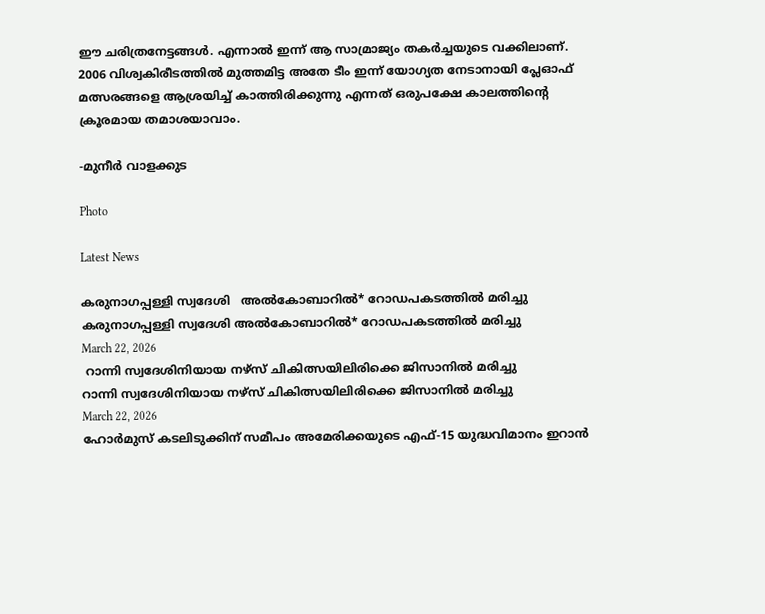ഈ ചരിത്രനേട്ടങ്ങള്‍. എന്നാല്‍ ഇന്ന് ആ സാമ്രാജ്യം തകര്‍ച്ചയുടെ വക്കിലാണ്. 2006 വിശ്വകിരീടത്തില്‍ മുത്തമിട്ട അതേ ടീം ഇന്ന് യോഗ്യത നേടാനായി പ്ലേഓഫ് മത്സരങ്ങളെ ആശ്രയിച്ച് കാത്തിരിക്കുന്നു എന്നത് ഒരുപക്ഷേ കാലത്തിന്റെ ക്രൂരമായ തമാശയാവാം.

-മുനീര്‍ വാളക്കുട

Photo

Latest News

കരുനാഗപ്പള്ളി സ്വദേശി   അൽകോബാറിൽ* റോഡപകടത്തിൽ മരിച്ചു
കരുനാഗപ്പള്ളി സ്വദേശി അൽകോബാറിൽ* റോഡപകടത്തിൽ മരിച്ചു
March 22, 2026
 റാന്നി സ്വദേശിനിയായ നഴ്‌സ് ചികിത്സയിലിരിക്കെ ജിസാനിൽ മരിച്ചു
റാന്നി സ്വദേശിനിയായ നഴ്‌സ് ചികിത്സയിലിരിക്കെ ജിസാനിൽ മരിച്ചു
March 22, 2026
ഹോര്‍മുസ് കടലിടുക്കിന് സമീപം അമേരിക്കയുടെ എഫ്-15 യുദ്ധവിമാനം ഇറാന്‍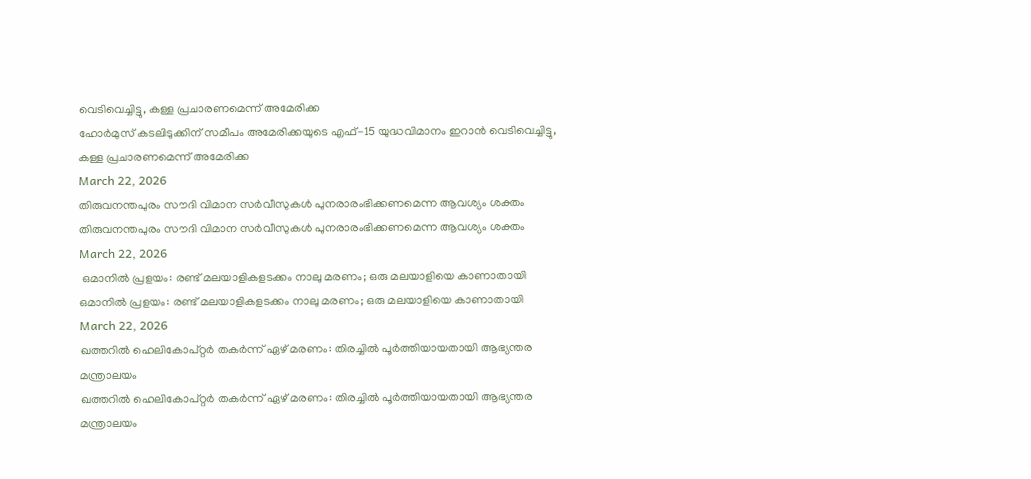വെടിവെച്ചിട്ടു, കള്ള പ്രചാരണമെന്ന് അമേരിക്ക
ഹോര്‍മുസ് കടലിടുക്കിന് സമീപം അമേരിക്കയുടെ എഫ്-15 യുദ്ധവിമാനം ഇറാന്‍ വെടിവെച്ചിട്ടു, കള്ള പ്രചാരണമെന്ന് അമേരിക്ക
March 22, 2026
തിരുവനന്തപുരം സൗദി വിമാന സര്‍വീസുകള്‍ പുനരാരംഭിക്കണമെന്ന ആവശ്യം ശക്തം
തിരുവനന്തപുരം സൗദി വിമാന സര്‍വീസുകള്‍ പുനരാരംഭിക്കണമെന്ന ആവശ്യം ശക്തം
March 22, 2026
 ഒമാനില്‍ പ്രളയം: രണ്ട് മലയാളികളടക്കം നാലു മരണം; ഒരു മലയാളിയെ കാണാതായി
ഒമാനില്‍ പ്രളയം: രണ്ട് മലയാളികളടക്കം നാലു മരണം; ഒരു മലയാളിയെ കാണാതായി
March 22, 2026
ഖത്തറില്‍ ഹെലികോപ്റ്റര്‍ തകര്‍ന്ന് ഏഴ് മരണം: തിരച്ചില്‍ പൂര്‍ത്തിയായതായി ആഭ്യന്തര മന്ത്രാലയം
ഖത്തറില്‍ ഹെലികോപ്റ്റര്‍ തകര്‍ന്ന് ഏഴ് മരണം: തിരച്ചില്‍ പൂര്‍ത്തിയായതായി ആഭ്യന്തര മന്ത്രാലയം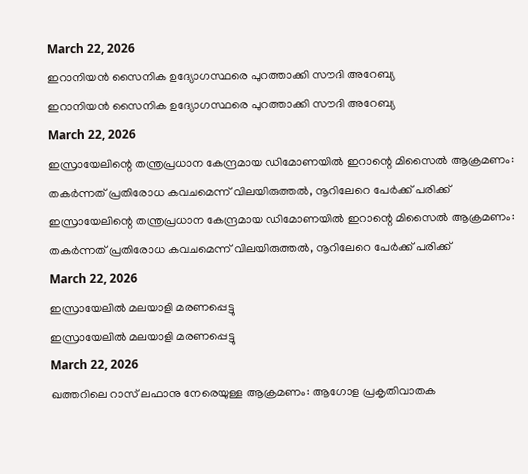March 22, 2026
ഇറാനിയന്‍ സൈനിക ഉദ്യോഗസ്ഥരെ പുറത്താക്കി സൗദി അറേബ്യ
ഇറാനിയന്‍ സൈനിക ഉദ്യോഗസ്ഥരെ പുറത്താക്കി സൗദി അറേബ്യ
March 22, 2026
ഇസ്രായേലിന്റെ തന്ത്രപ്രധാന കേന്ദ്രമായ ഡിമോണയില്‍ ഇറാന്റെ മിസൈല്‍ ആക്രമണം: തകര്‍ന്നത് പ്രതിരോധ കവചമെന്ന് വിലയിരുത്തല്‍, നൂറിലേറെ പേര്‍ക്ക് പരിക്ക്
ഇസ്രായേലിന്റെ തന്ത്രപ്രധാന കേന്ദ്രമായ ഡിമോണയില്‍ ഇറാന്റെ മിസൈല്‍ ആക്രമണം: തകര്‍ന്നത് പ്രതിരോധ കവചമെന്ന് വിലയിരുത്തല്‍, നൂറിലേറെ പേര്‍ക്ക് പരിക്ക്
March 22, 2026
ഇസ്രായേലില്‍ മലയാളി മരണപ്പെട്ടു
ഇസ്രായേലില്‍ മലയാളി മരണപ്പെട്ടു
March 22, 2026
ഖത്തറിലെ റാസ് ലഫാനു നേരെയുള്ള ആക്രമണം: ആഗോള പ്രകൃതിവാതക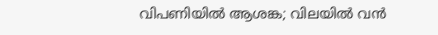വിപണിയില്‍ ആശങ്ക; വിലയില്‍ വന്‍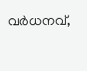വര്‍ധനവ്,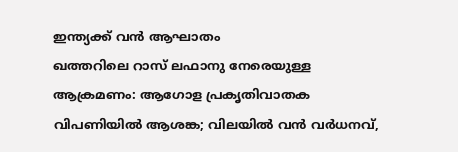ഇന്ത്യക്ക് വന്‍ ആഘാതം
ഖത്തറിലെ റാസ് ലഫാനു നേരെയുള്ള ആക്രമണം: ആഗോള പ്രകൃതിവാതക വിപണിയില്‍ ആശങ്ക; വിലയില്‍ വന്‍ വര്‍ധനവ്,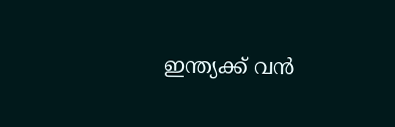ഇന്ത്യക്ക് വന്‍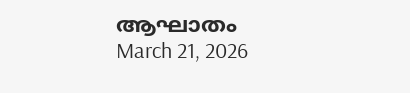ആഘാതം
March 21, 2026